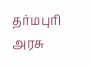தர்மபுரி அரசு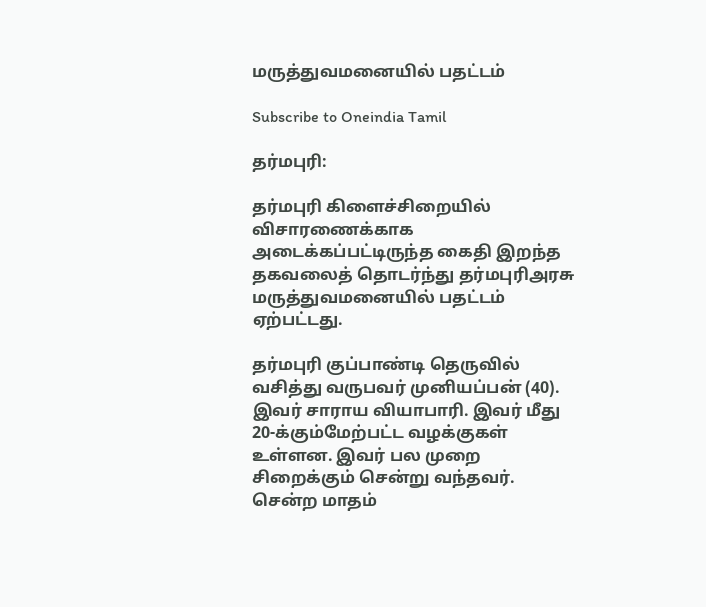மருத்துவமனையில் பதட்டம்

Subscribe to Oneindia Tamil

தர்மபுரி:

தர்மபுரி கிளைச்சிறையில் விசாரணைக்காக அடைக்கப்பட்டிருந்த கைதி இறந்த தகவலைத் தொடர்ந்து தர்மபுரிஅரசு மருத்துவமனையில் பதட்டம் ஏற்பட்டது.

தர்மபுரி குப்பாண்டி தெருவில் வசித்து வருபவர் முனியப்பன் (40). இவர் சாராய வியாபாரி. இவர் மீது 20-க்கும்மேற்பட்ட வழக்குகள் உள்ளன. இவர் பல முறை சிறைக்கும் சென்று வந்தவர். சென்ற மாதம்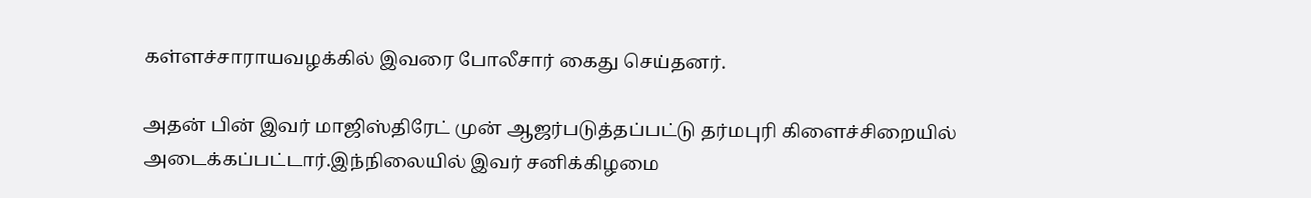கள்ளச்சாராயவழக்கில் இவரை போலீசார் கைது செய்தனர்.

அதன் பின் இவர் மாஜிஸ்திரேட் முன் ஆஜர்படுத்தப்பட்டு தர்மபுரி கிளைச்சிறையில் அடைக்கப்பட்டார்.இந்நிலையில் இவர் சனிக்கிழமை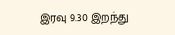இரவு 9.30 இறந்து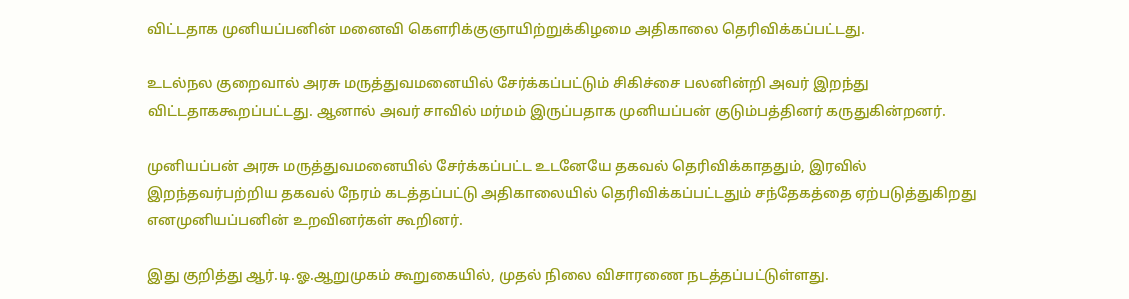விட்டதாக முனியப்பனின் மனைவி கெளரிக்குஞாயிற்றுக்கிழமை அதிகாலை தெரிவிக்கப்பட்டது.

உடல்நல குறைவால் அரசு மருத்துவமனையில் சேர்க்கப்பட்டும் சிகிச்சை பலனின்றி அவர் இறந்து விட்டதாககூறப்பட்டது. ஆனால் அவர் சாவில் மர்மம் இருப்பதாக முனியப்பன் குடும்பத்தினர் கருதுகின்றனர்.

முனியப்பன் அரசு மருத்துவமனையில் சேர்க்கப்பட்ட உடனேயே தகவல் தெரிவிக்காததும், இரவில் இறந்தவர்பற்றிய தகவல் நேரம் கடத்தப்பட்டு அதிகாலையில் தெரிவிக்கப்பட்டதும் சந்தேகத்தை ஏற்படுத்துகிறது எனமுனியப்பனின் உறவினர்கள் கூறினர்.

இது குறித்து ஆர்.டி.ஓ.ஆறுமுகம் கூறுகையில், முதல் நிலை விசாரணை நடத்தப்பட்டுள்ளது.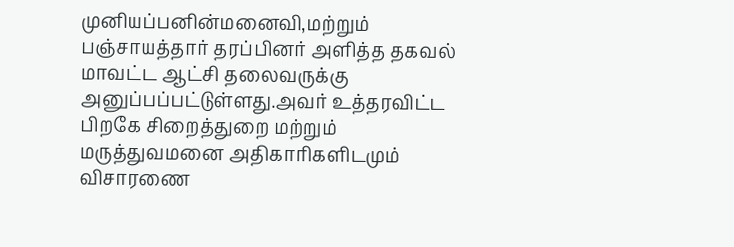முனியப்பனின்மனைவி,மற்றும் பஞ்சாயத்தார் தரப்பினர் அளித்த தகவல் மாவட்ட ஆட்சி தலைவருக்கு அனுப்பப்பட்டுள்ளது.அவர் உத்தரவிட்ட பிறகே சிறைத்துறை மற்றும் மருத்துவமனை அதிகாரிகளிடமும் விசாரணை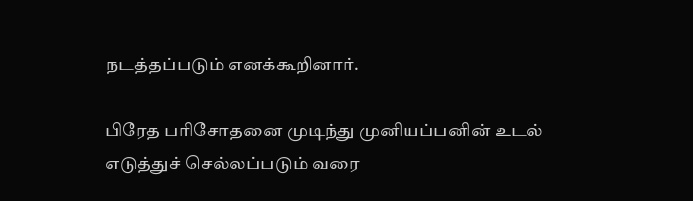நடத்தப்படும் எனக்கூறினார்.

பிரேத பரிசோதனை முடிந்து முனியப்பனின் உடல் எடுத்துச் செல்லப்படும் வரை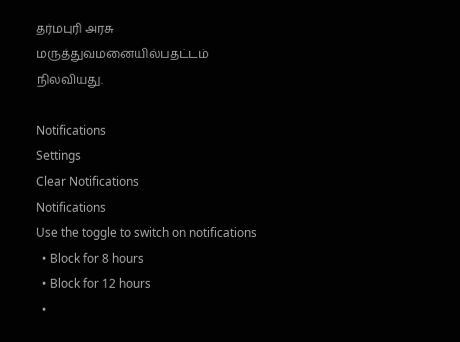தர்மபுரி அரசு மருத்துவமனையில்பதட்டம் நிலவியது.

Notifications
Settings
Clear Notifications
Notifications
Use the toggle to switch on notifications
  • Block for 8 hours
  • Block for 12 hours
  •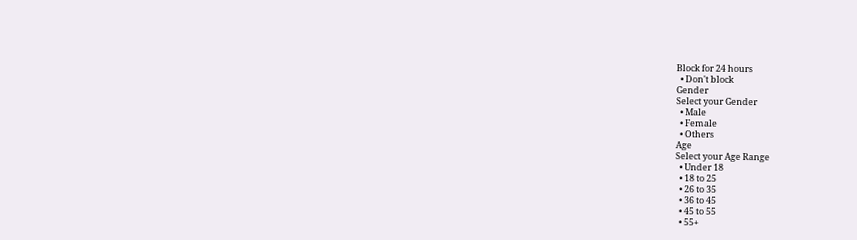Block for 24 hours
  • Don't block
Gender
Select your Gender
  • Male
  • Female
  • Others
Age
Select your Age Range
  • Under 18
  • 18 to 25
  • 26 to 35
  • 36 to 45
  • 45 to 55
  • 55+